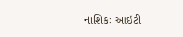નાશિકઃ આઇટી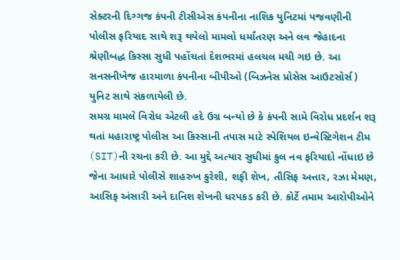સેક્ટરની દિગ્ગજ કંપની ટીસીએસ કંપનીના નાશિક યુનિટમાં પજવણીની પોલીસ ફરિયાદ સાથે શરૂ થયેલો મામલો ધર્માંતરણ અને લવ જેહાદના શ્રેણીબદ્ધ કિસ્સા સુધી પહોંચતાં દેશભરમાં હલચલ મચી ગઇ છે. આ સનસનીખેજ હારમાળા કંપનીના બીપીઓ (બિઝનેસ પ્રોસેસ આઉટસોર્સ) યુનિટ સાથે સંકળાયેલી છે.
સમગ્ર મામલે વિરોધ એટલી હદે ઉગ્ર બન્યો છે કે કંપની સામે વિરોધ પ્રદર્શન શરૂ થતાં મહારાષ્ટ્ર પોલીસ આ કિસ્સાની તપાસ માટે સ્પેશિયલ ઇન્વેસ્ટિગેશન ટીમ (SIT)ની રચના કરી છે. આ મુદ્દે અત્યાર સુધીમાં કુલ નવ ફરિયાદો નોંધાઇ છે જેના આધારે પોલીસે શાહરુખ કુરેશી, શફી શેખ, તૌસિફ અત્તાર, રઝા મેમણ, આસિફ અંસારી અને દાનિશ શેખની ધરપકડ કરી છે. કોર્ટે તમામ આરોપીઓને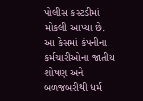પોલીસ કસ્ટડીમાં મોકલી આપ્યા છે.
આ કેસમાં કંપનીના કર્મચારીઓના જાતીય શોષણ અને બળજબરીથી ધર્મ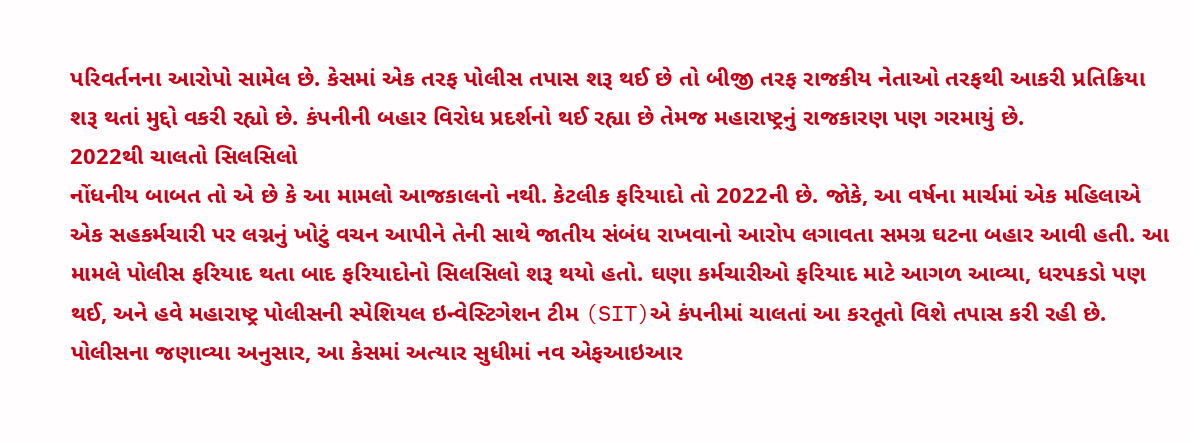પરિવર્તનના આરોપો સામેલ છે. કેસમાં એક તરફ પોલીસ તપાસ શરૂ થઈ છે તો બીજી તરફ રાજકીય નેતાઓ તરફથી આકરી પ્રતિક્રિયા શરૂ થતાં મુદ્દો વકરી રહ્યો છે. કંપનીની બહાર વિરોધ પ્રદર્શનો થઈ રહ્યા છે તેમજ મહારાષ્ટ્રનું રાજકારણ પણ ગરમાયું છે.
2022થી ચાલતો સિલસિલો
નોંધનીય બાબત તો એ છે કે આ મામલો આજકાલનો નથી. કેટલીક ફરિયાદો તો 2022ની છે. જોકે, આ વર્ષના માર્ચમાં એક મહિલાએ એક સહકર્મચારી પર લગ્નનું ખોટું વચન આપીને તેની સાથે જાતીય સંબંધ રાખવાનો આરોપ લગાવતા સમગ્ર ઘટના બહાર આવી હતી. આ મામલે પોલીસ ફરિયાદ થતા બાદ ફરિયાદોનો સિલસિલો શરૂ થયો હતો. ઘણા કર્મચારીઓ ફરિયાદ માટે આગળ આવ્યા, ધરપકડો પણ થઈ, અને હવે મહારાષ્ટ્ર પોલીસની સ્પેશિયલ ઇન્વેસ્ટિગેશન ટીમ (SIT)એ કંપનીમાં ચાલતાં આ કરતૂતો વિશે તપાસ કરી રહી છે.
પોલીસના જણાવ્યા અનુસાર, આ કેસમાં અત્યાર સુધીમાં નવ એફઆઇઆર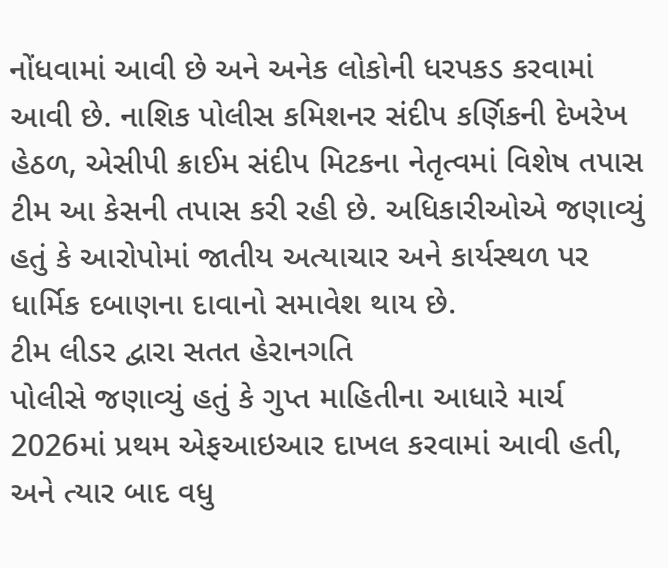નોંધવામાં આવી છે અને અનેક લોકોની ધરપકડ કરવામાં આવી છે. નાશિક પોલીસ કમિશનર સંદીપ કર્ણિકની દેખરેખ હેઠળ, એસીપી ક્રાઈમ સંદીપ મિટકના નેતૃત્વમાં વિશેષ તપાસ ટીમ આ કેસની તપાસ કરી રહી છે. અધિકારીઓએ જણાવ્યું હતું કે આરોપોમાં જાતીય અત્યાચાર અને કાર્યસ્થળ પર ધાર્મિક દબાણના દાવાનો સમાવેશ થાય છે.
ટીમ લીડર દ્વારા સતત હેરાનગતિ
પોલીસે જણાવ્યું હતું કે ગુપ્ત માહિતીના આધારે માર્ચ 2026માં પ્રથમ એફઆઇઆર દાખલ કરવામાં આવી હતી, અને ત્યાર બાદ વધુ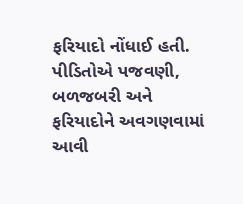ફરિયાદો નોંધાઈ હતી. પીડિતોએ પજવણી, બળજબરી અને ફરિયાદોને અવગણવામાં આવી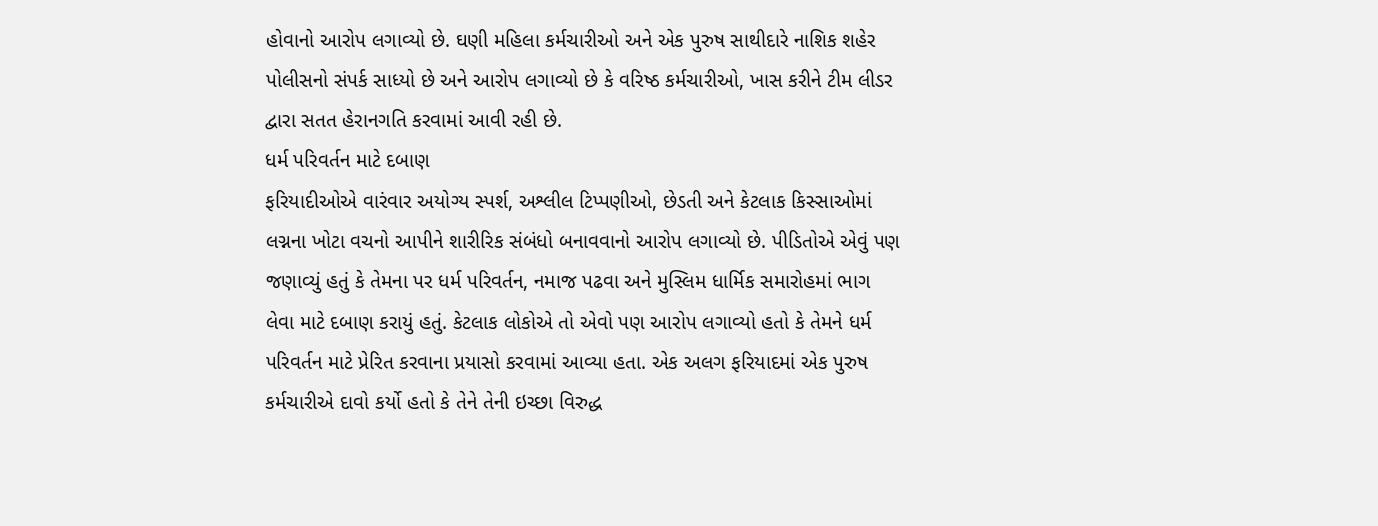હોવાનો આરોપ લગાવ્યો છે. ઘણી મહિલા કર્મચારીઓ અને એક પુરુષ સાથીદારે નાશિક શહેર પોલીસનો સંપર્ક સાધ્યો છે અને આરોપ લગાવ્યો છે કે વરિષ્ઠ કર્મચારીઓ, ખાસ કરીને ટીમ લીડર દ્વારા સતત હેરાનગતિ કરવામાં આવી રહી છે.
ધર્મ પરિવર્તન માટે દબાણ
ફરિયાદીઓએ વારંવાર અયોગ્ય સ્પર્શ, અશ્લીલ ટિપ્પણીઓ, છેડતી અને કેટલાક કિસ્સાઓમાં લગ્નના ખોટા વચનો આપીને શારીરિક સંબંધો બનાવવાનો આરોપ લગાવ્યો છે. પીડિતોએ એવું પણ જણાવ્યું હતું કે તેમના પર ધર્મ પરિવર્તન, નમાજ પઢવા અને મુસ્લિમ ધાર્મિક સમારોહમાં ભાગ લેવા માટે દબાણ કરાયું હતું. કેટલાક લોકોએ તો એવો પણ આરોપ લગાવ્યો હતો કે તેમને ધર્મ પરિવર્તન માટે પ્રેરિત કરવાના પ્રયાસો કરવામાં આવ્યા હતા. એક અલગ ફરિયાદમાં એક પુરુષ કર્મચારીએ દાવો કર્યો હતો કે તેને તેની ઇચ્છા વિરુદ્ધ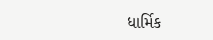ધાર્મિક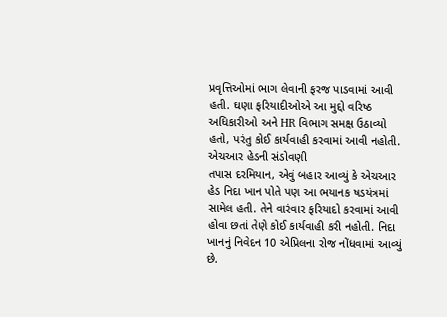પ્રવૃત્તિઓમાં ભાગ લેવાની ફરજ પાડવામાં આવી હતી. ઘણા ફરિયાદીઓએ આ મુદ્દો વરિષ્ઠ અધિકારીઓ અને HR વિભાગ સમક્ષ ઉઠાવ્યો હતો, પરંતુ કોઈ કાર્યવાહી કરવામાં આવી નહોતી.
એચઆર હેડની સંડોવણી
તપાસ દરમિયાન, એવું બહાર આવ્યું કે એચઆર હેડ નિદા ખાન પોતે પણ આ ભયાનક ષડયંત્રમાં સામેલ હતી. તેને વારંવાર ફરિયાદો કરવામાં આવી હોવા છતાં તેણે કોઈ કાર્યવાહી કરી નહોતી. નિદા ખાનનું નિવેદન 10 એપ્રિલના રોજ નોંધવામાં આવ્યું છે.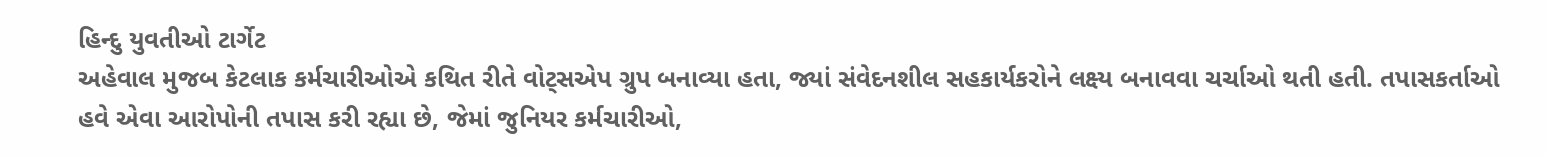હિન્દુ યુવતીઓ ટાર્ગેટ
અહેવાલ મુજબ કેટલાક કર્મચારીઓએ કથિત રીતે વોટ્સએપ ગ્રુપ બનાવ્યા હતા, જ્યાં સંવેદનશીલ સહકાર્યકરોને લક્ષ્ય બનાવવા ચર્ચાઓ થતી હતી. તપાસકર્તાઓ હવે એવા આરોપોની તપાસ કરી રહ્યા છે, જેમાં જુનિયર કર્મચારીઓ,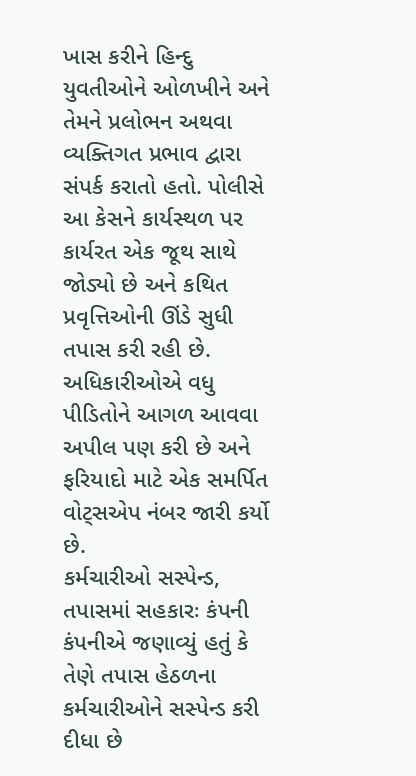ખાસ કરીને હિન્દુ યુવતીઓને ઓળખીને અને તેમને પ્રલોભન અથવા વ્યક્તિગત પ્રભાવ દ્વારા સંપર્ક કરાતો હતો. પોલીસે આ કેસને કાર્યસ્થળ પર કાર્યરત એક જૂથ સાથે જોડ્યો છે અને કથિત પ્રવૃત્તિઓની ઊંડે સુધી તપાસ કરી રહી છે. અધિકારીઓએ વધુ પીડિતોને આગળ આવવા અપીલ પણ કરી છે અને ફરિયાદો માટે એક સમર્પિત વોટ્સએપ નંબર જારી કર્યો છે.
કર્મચારીઓ સસ્પેન્ડ, તપાસમાં સહકારઃ કંપની
કંપનીએ જણાવ્યું હતું કે તેણે તપાસ હેઠળના કર્મચારીઓને સસ્પેન્ડ કરી દીધા છે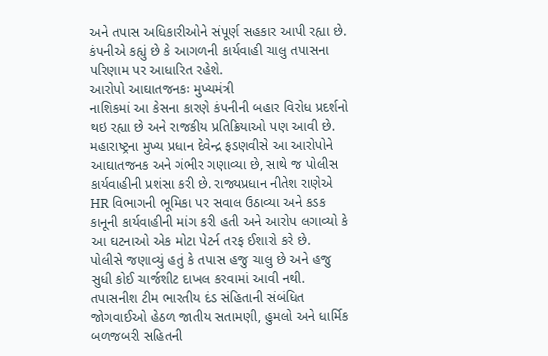અને તપાસ અધિકારીઓને સંપૂર્ણ સહકાર આપી રહ્યા છે. કંપનીએ કહ્યું છે કે આગળની કાર્યવાહી ચાલુ તપાસના પરિણામ પર આધારિત રહેશે.
આરોપો આઘાતજનકઃ મુખ્યમંત્રી
નાશિકમાં આ કેસના કારણે કંપનીની બહાર વિરોધ પ્રદર્શનો થઇ રહ્યા છે અને રાજકીય પ્રતિક્રિયાઓ પણ આવી છે. મહારાષ્ટ્રના મુખ્ય પ્રધાન દેવેન્દ્ર ફડણવીસે આ આરોપોને આઘાતજનક અને ગંભીર ગણાવ્યા છે, સાથે જ પોલીસ કાર્યવાહીની પ્રશંસા કરી છે. રાજ્યપ્રધાન નીતેશ રાણેએ HR વિભાગની ભૂમિકા પર સવાલ ઉઠાવ્યા અને કડક કાનૂની કાર્યવાહીની માંગ કરી હતી અને આરોપ લગાવ્યો કે આ ઘટનાઓ એક મોટા પેટર્ન તરફ ઈશારો કરે છે.
પોલીસે જણાવ્યું હતું કે તપાસ હજુ ચાલુ છે અને હજુ સુધી કોઈ ચાર્જશીટ દાખલ કરવામાં આવી નથી. તપાસનીશ ટીમ ભારતીય દંડ સંહિતાની સંબંધિત જોગવાઈઓ હેઠળ જાતીય સતામણી, હુમલો અને ધાર્મિક બળજબરી સહિતની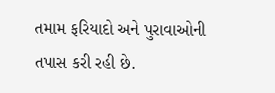તમામ ફરિયાદો અને પુરાવાઓની તપાસ કરી રહી છે.